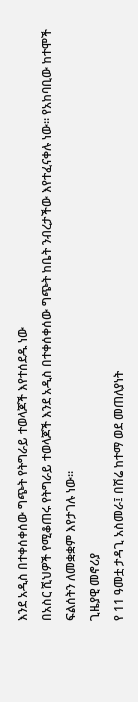እንደ አዲስ በተቀሰቀሰው ግጭት የትግራይ ተወላጆች እየተሰደዱ ነው
በአስር ሺህዎች የሚቆጠሩ የትግራይ ተወላጆች እንደ አዲስ በተቀሰቀሰው ግጭት ከቤት ንብረታችው እየተፈናቀሉ ነው። የአከባቢው ከተሞች ፍልሰትን ለመቋቋም እየታገሉ ነው።
ጊዜያዊ መኖሪያ
የ 11 ዓመቷ ታዳጊ አስመራ፤ በሽሬ ከተማ ወደ መጠለያነት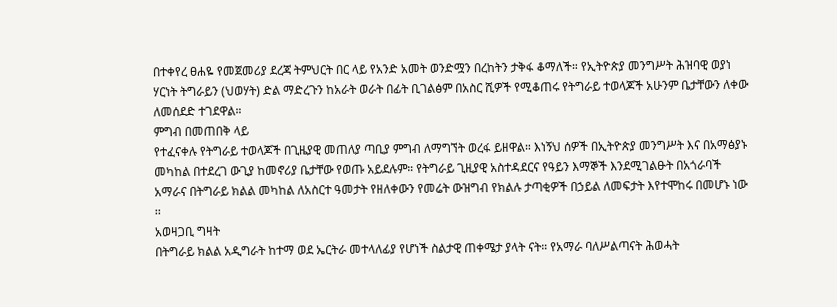በተቀየረ ፀሐዬ የመጀመሪያ ደረጃ ትምህርት በር ላይ የአንድ አመት ወንድሟን በረከትን ታቅፋ ቆማለች። የኢትዮጵያ መንግሥት ሕዝባዊ ወያነ ሃርነት ትግራይን (ህወሃት) ድል ማድረጉን ከአራት ወራት በፊት ቢገልፅም በአስር ሺዎች የሚቆጠሩ የትግራይ ተወላጆች አሁንም ቤታቸውን ለቀው ለመሰደድ ተገደዋል።
ምግብ በመጠበቅ ላይ
የተፈናቀሉ የትግራይ ተወላጆች በጊዜያዊ መጠለያ ጣቢያ ምግብ ለማግኘት ወረፋ ይዘዋል። እነኝህ ሰዎች በኢትዮጵያ መንግሥት እና በአማፅያኑ መካከል በተደረገ ውጊያ ከመኖሪያ ቤታቸው የወጡ አይደሉም። የትግራይ ጊዚያዊ አስተዳደርና የዓይን እማኞች እንደሚገልፁት በአጎራባች አማራና በትግራይ ክልል መካከል ለአስርተ ዓመታት የዘለቀውን የመሬት ውዝግብ የክልሉ ታጣቂዎች በኃይል ለመፍታት እየተሞከሩ በመሆኑ ነው ፡፡
አወዛጋቢ ግዛት
በትግራይ ክልል አዲግራት ከተማ ወደ ኤርትራ መተላለፊያ የሆነች ስልታዊ ጠቀሜታ ያላት ናት። የአማራ ባለሥልጣናት ሕወሓት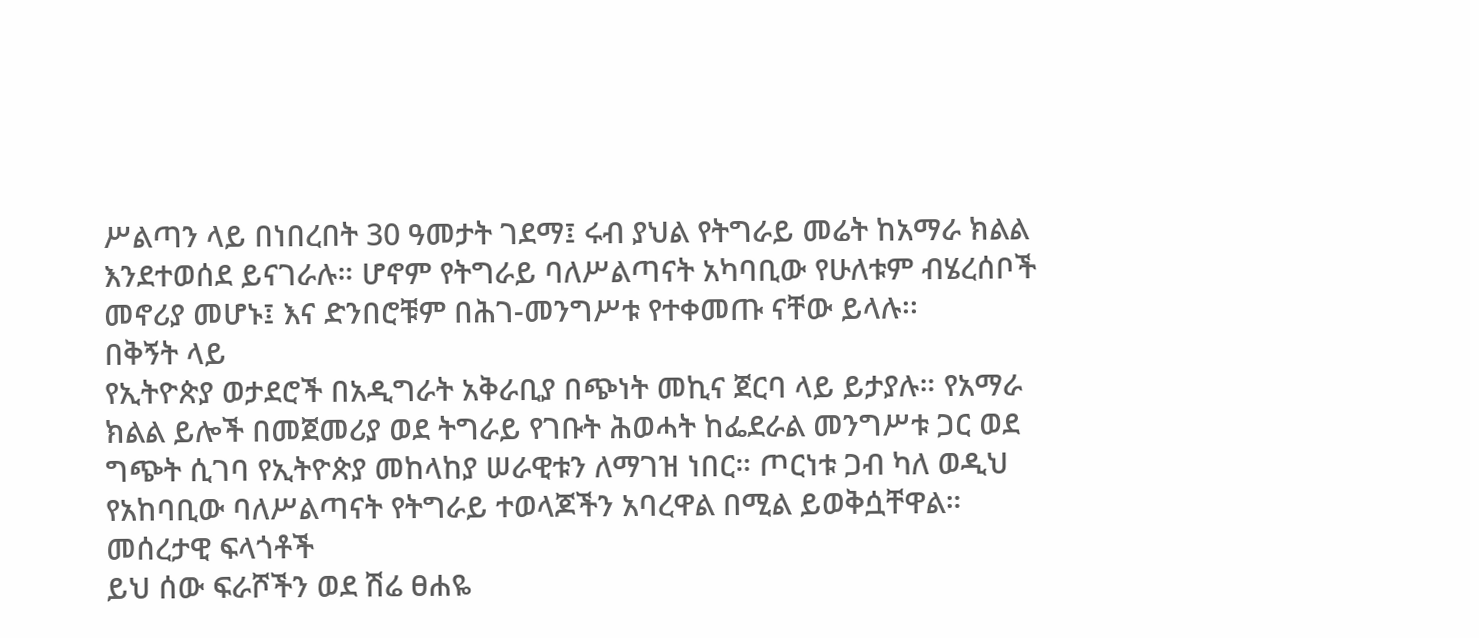ሥልጣን ላይ በነበረበት 30 ዓመታት ገደማ፤ ሩብ ያህል የትግራይ መሬት ከአማራ ክልል እንደተወሰደ ይናገራሉ። ሆኖም የትግራይ ባለሥልጣናት አካባቢው የሁለቱም ብሄረሰቦች መኖሪያ መሆኑ፤ እና ድንበሮቹም በሕገ-መንግሥቱ የተቀመጡ ናቸው ይላሉ፡፡
በቅኝት ላይ
የኢትዮጵያ ወታደሮች በአዲግራት አቅራቢያ በጭነት መኪና ጀርባ ላይ ይታያሉ። የአማራ ክልል ይሎች በመጀመሪያ ወደ ትግራይ የገቡት ሕወሓት ከፌደራል መንግሥቱ ጋር ወደ ግጭት ሲገባ የኢትዮጵያ መከላከያ ሠራዊቱን ለማገዝ ነበር። ጦርነቱ ጋብ ካለ ወዲህ የአከባቢው ባለሥልጣናት የትግራይ ተወላጆችን አባረዋል በሚል ይወቅሷቸዋል።
መሰረታዊ ፍላጎቶች
ይህ ሰው ፍራሾችን ወደ ሽሬ ፀሐዬ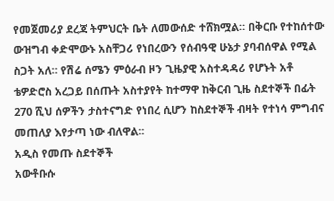የመጀመሪያ ደረጃ ትምህርት ቤት ለመውሰድ ተሸክሟል። በቅርቡ የተከሰተው ውዝግብ ቀድሞውኑ አስቸጋሪ የነበረውን የሰብዓዊ ሁኔታ ያባብሰዋል የሚል ስጋት አለ። የሽሬ ሰሜን ምዕራብ ዞን ጊዜያዊ አስተዳዳሪ የሆኑት አቶ ቴዎድሮስ አረጋይ በሰጡት አስተያየት ከተማዋ ከቅርብ ጊዜ ስደተኞች በፊት 270 ሺህ ሰዎችን ታስተናግድ የነበረ ሲሆን ከስደተኞች ብዛት የተነሳ ምግብና መጠለያ እየታጣ ነው ብለዋል፡፡
አዲስ የመጡ ስደተኞች
አውቶቡሱ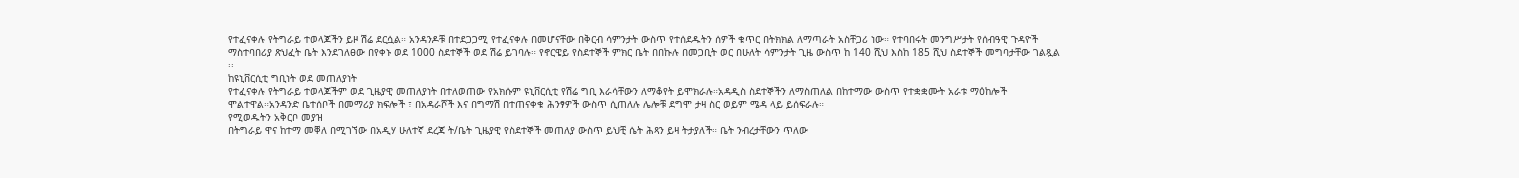የተፈናቀሉ የትግራይ ተወላጆችን ይዞ ሽሬ ደርሷል። አንዳንዶቹ በተደጋጋሚ የተፈናቀሉ በመሆናቸው በቅርብ ሳምንታት ውስጥ የተሰደዱትን ሰዎች ቁጥር በትክክል ለማጣራት አስቸጋሪ ነው። የተባበሩት መንግሥታት የሰብዓዊ ጉዳዮች ማስተባበሪያ ጽህፈት ቤት እንደገለፀው በየቀኑ ወደ 1000 ስደተኞች ወደ ሽሬ ይገባሉ። የኖርዌይ የስደተኞች ምክር ቤት በበኩሉ በመጋቢት ወር በሁለት ሳምንታት ጊዜ ውስጥ ከ 140 ሺህ እስከ 185 ሺህ ስደተኞች መግባታቸው ገልጿል ፡፡
ከዩኒቨርሲቲ ግቢነት ወደ መጠለያነት
የተፈናቀሉ የትግራይ ተወላጆችም ወደ ጊዜያዊ መጠለያነት በተለወጠው የአክሱም ዩኒቨርሲቲ የሽሬ ግቢ እራሳቸውን ለማቆየት ይሞክራሉ።አዳዲስ ስደተኞችን ለማስጠለል በከተማው ውስጥ የተቋቋሙት አራቱ ማዕከሎች ሞልተዋል።አንዳንድ ቤተሰቦች በመማሪያ ክፍሎች ፣ በአዳራሾች እና በግማሽ በተጠናቀቁ ሕንፃዎች ውስጥ ሲጠለሉ ሌሎቹ ደግሞ ታዛ ስር ወይም ሜዳ ላይ ይሰፍራሉ።
የሚወዱትን አቅርቦ መያዝ
በትግራይ ዋና ከተማ መቐለ በሚገኘው በአዲሃ ሁለተኛ ደረጃ ት/ቤት ጊዜያዊ የስደተኞች መጠለያ ውስጥ ይህቺ ሴት ሕጻን ይዛ ትታያለች። ቤት ንብረታቸውን ጥለው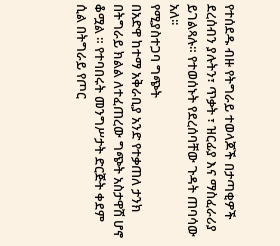የተሰደዱ ብዙ የትግራይ ተወላጆች በታጣቂዎች ደረሰብን ያሉትን፣ ጥቃት ፣ ዝርፊያ እና ማስፈራሪያ ይገልጻሉ። የተወሰኑት የደረሰባቸው ጉዳት ጠባሳው አለ፡፡
የሚያስተጋባ ግጭት
በአድዋ ከተማ አቅራቢያ አንድ የተቃጠለ ታንክ በትግራይ ክልል ለተፈጠረው ግጭት አስታዋሽ ሆኖ ቆሟል ። የተባበሩት መንግሥታት ድርጅት ቀደም ሲል በትግራይ የጦር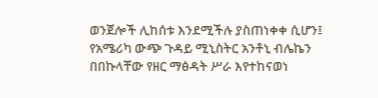ወንጀሎች ሊከሰቱ እንደሚችሉ ያስጠነቀቀ ሲሆን፤ የአሜሪካ ውጭ ጉዳይ ሚኒስትር አንቶኒ ብሌኬን በበኩላቸው የዘር ማፅዳት ሥራ እየተከናወነ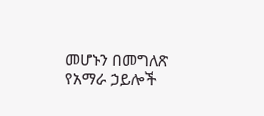መሆኑን በመግለጽ የአማራ ኃይሎች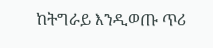ከትግራይ እንዲወጡ ጥሪ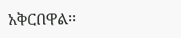አቅርበዋል፡፡